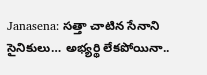Janasena: సత్తా చాటిన సేనాని సైనికులు… అభ్యర్థి లేకపోయినా..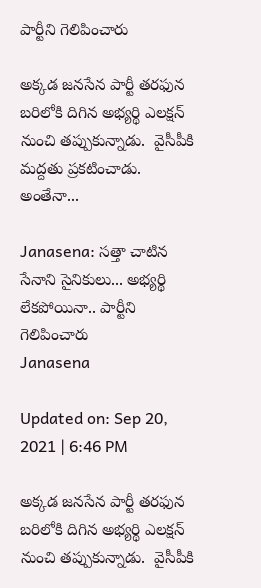పార్టీని గెలిపించారు

అక్కడ జనసేన పార్టీ తరఫున బరిలోకి దిగిన అభ్యర్థి ఎలక్షన్ నుంచి తప్పుకున్నాడు.  వైసీపీకి మద్దతు ప్రకటించాడు. అంతేనా...

Janasena: సత్తా చాటిన సేనాని సైనికులు... అభ్యర్థి లేకపోయినా.. పార్టీని గెలిపించారు
Janasena

Updated on: Sep 20, 2021 | 6:46 PM

అక్కడ జనసేన పార్టీ తరఫున బరిలోకి దిగిన అభ్యర్థి ఎలక్షన్ నుంచి తప్పుకున్నాడు.  వైసీపీకి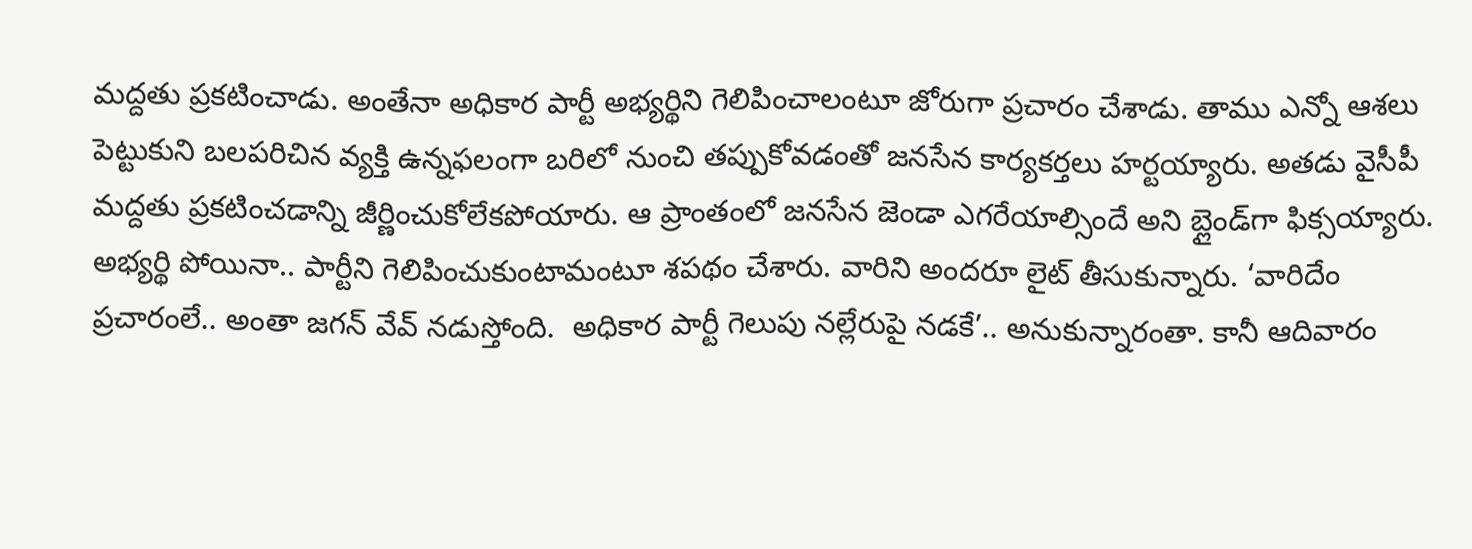మద్దతు ప్రకటించాడు. అంతేనా అధికార పార్టీ అభ్యర్థిని గెలిపించాలంటూ జోరుగా ప్రచారం చేశాడు. తాము ఎన్నో ఆశలు పెట్టుకుని బలపరిచిన వ్యక్తి ఉన్నఫలంగా బరిలో నుంచి తప్పుకోవడంతో జనసేన కార్యకర్తలు హర్టయ్యారు. అతడు వైసీపీ మద్దతు ప్రకటించడాన్ని జీర్ణించుకోలేకపోయారు. ఆ ప్రాంతంలో జనసేన జెండా ఎగరేయాల్సిందే అని బ్లైండ్‌గా ఫిక్సయ్యారు.  అభ్యర్థి పోయినా.. పార్టీని గెలిపించుకుంటామంటూ శపథం చేశారు. వారిని అందరూ లైట్ తీసుకున్నారు. ‘వారిదేం ప్రచారంలే.. అంతా జగన్ వేవ్ నడుస్తోంది.  అధికార పార్టీ గెలుపు నల్లేరుపై నడకే’.. అనుకున్నారంతా. కానీ ఆదివారం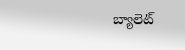బ్యాలెట్‌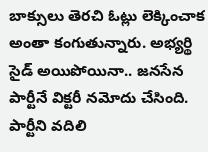బాక్సులు తెరచి ఓట్లు లెక్కించాక అంతా కంగుతున్నారు. అభ్యర్థి సైడ్ అయిపోయినా.. జనసేన పార్టీనే విక్టరీ నమోదు చేసింది. పార్టీని వదిలి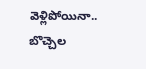వెళ్లిపోయినా.. బొచ్చెల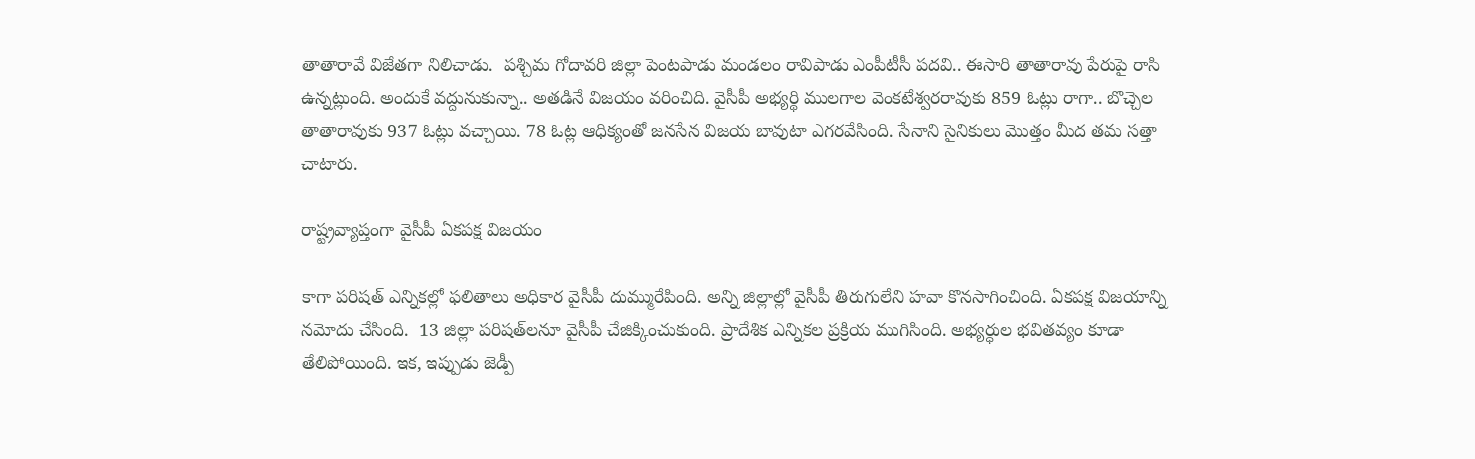తాతారావే విజేతగా నిలిచాడు.  పశ్చిమ గోదావరి జిల్లా పెంటపాడు మండలం రావిపాడు ఎంపీటీసీ పదవి.. ఈసారి తాతారావు పేరుపై రాసి ఉన్నట్లుంది. అందుకే వద్దునుకున్నా.. అతడినే విజయం వరించిది. వైసీపీ అభ్యర్థి ములగాల వెంకటేశ్వరరావుకు 859 ఓట్లు రాగా.. బొచ్చెల తాతారావుకు 937 ఓట్లు వచ్చాయి. 78 ఓట్ల ఆధిక్యంతో జనసేన విజయ బావుటా ఎగరవేసింది. సేనాని సైనికులు మొత్తం మీద తమ సత్తా చాటారు.

రాష్ట్రవ్యాప్తంగా వైసీపీ ఏకపక్ష విజయం

కాగా పరిష‌త్ ఎన్నిక‌ల్లో ఫ‌లితాలు అధికార వైసీపీ దుమ్మురేపింది. అన్ని జిల్లాల్లో వైసీపీ తిరుగులేని హవా కొనసాగించింది. ఏకపక్ష విజయాన్ని నమోదు చేసింది.  13 జిల్లా పరిషత్‌లనూ వైసీపీ చేజిక్కించుకుంది. ప్రాదేశిక ఎన్నికల ప్రక్రియ ముగిసింది. అభ్యర్ధుల భవితవ్యం కూడా తేలిపోయింది. ఇక, ఇప్పుడు జెడ్పీ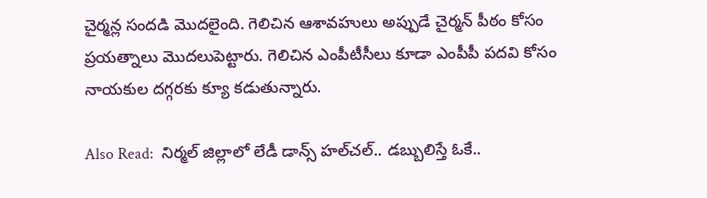చైర్మన్ల సందడి మొదలైంది. గెలిచిన ఆశావహులు అప్పుడే చైర్మన్ పీఠం కోసం ప్రయత్నాలు మొదలుపెట్టారు. గెలిచిన ఎంపీటీసీలు కూడా ఎంపీపీ పదవి కోసం నాయకుల దగ్గరకు క్యూ కడుతున్నారు.

Also Read:  నిర్మల్ జిల్లాలో లేడీ డాన్స్ హల్‌చల్.. డబ్బులిస్తే ఓకే..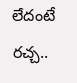లేదంటే రచ్చ..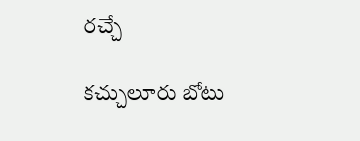రచ్చే

కచ్చులూరు బోటు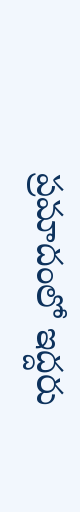ప్రమాదంలో ఇద్దరు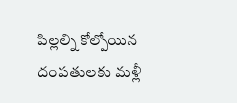పిల్లల్ని కోల్పోయిన దంపతులకు మళ్లీ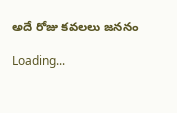అదే రోజు కవలలు జననం

Loading...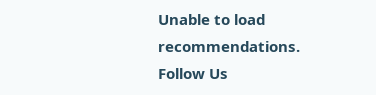Unable to load recommendations.
Follow Us